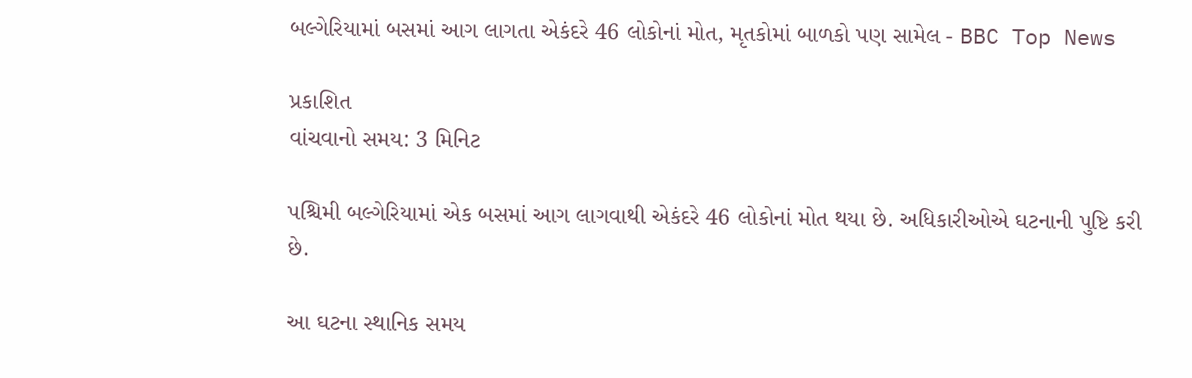બલ્ગેરિયામાં બસમાં આગ લાગતા એકંદરે 46 લોકોનાં મોત, મૃતકોમાં બાળકો પણ સામેલ - BBC Top News

પ્રકાશિત
વાંચવાનો સમય: 3 મિનિટ

પશ્ચિમી બલ્ગેરિયામાં એક બસમાં આગ લાગવાથી એકંદરે 46 લોકોનાં મોત થયા છે. અધિકારીઓએ ઘટનાની પુષ્ટિ કરી છે.

આ ઘટના સ્થાનિક સમય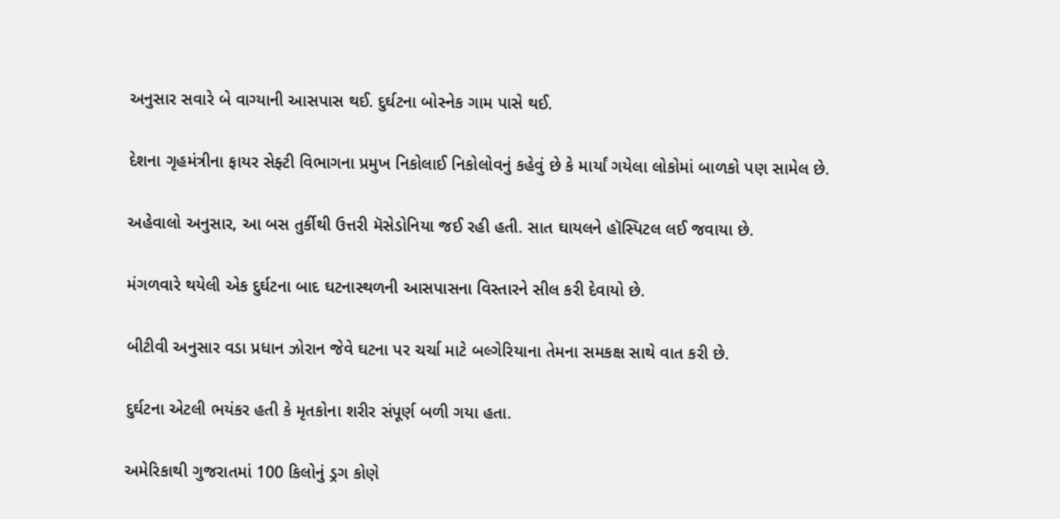અનુસાર સવારે બે વાગ્યાની આસપાસ થઈ. દુર્ઘટના બોસ્નેક ગામ પાસે થઈ.

દેશના ગૃહમંત્રીના ફાયર સેફ્ટી વિભાગના પ્રમુખ નિકોલાઈ નિકોલોવનું કહેવું છે કે માર્યાં ગયેલા લોકોમાં બાળકો પણ સામેલ છે.

અહેવાલો અનુસાર, આ બસ તુર્કીથી ઉત્તરી મૅસેડોનિયા જઈ રહી હતી. સાત ઘાયલને હૉસ્પિટલ લઈ જવાયા છે.

મંગળવારે થયેલી એક દુર્ઘટના બાદ ઘટનાસ્થળની આસપાસના વિસ્તારને સીલ કરી દેવાયો છે.

બીટીવી અનુસાર વડા પ્રધાન ઝોરાન જેવે ઘટના પર ચર્ચા માટે બલ્ગેરિયાના તેમના સમકક્ષ સાથે વાત કરી છે.

દુર્ઘટના એટલી ભયંકર હતી કે મૃતકોના શરીર સંપૂર્ણ બળી ગયા હતા.

અમેરિકાથી ગુજરાતમાં 100 કિલોનું ડ્રગ કોણે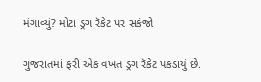મંગાવ્યું? મોટા ડ્રગ રૅકેટ પર સકંજો

ગુજરાતમાં ફરી એક વખત ડ્રગ રૅકેટ પકડાયું છે.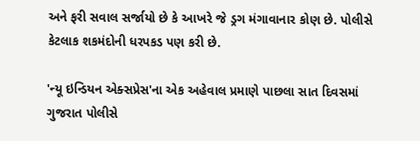અને ફરી સવાલ સર્જાયો છે કે આખરે જે ડ્રગ મંગાવાનાર કોણ છે. પોલીસે કેટલાક શકમંદોની ધરપકડ પણ કરી છે.

'ન્યૂ ઇન્ડિયન એક્સપ્રેસ'ના એક અહેવાલ પ્રમાણે પાછલા સાત દિવસમાં ગુજરાત પોલીસે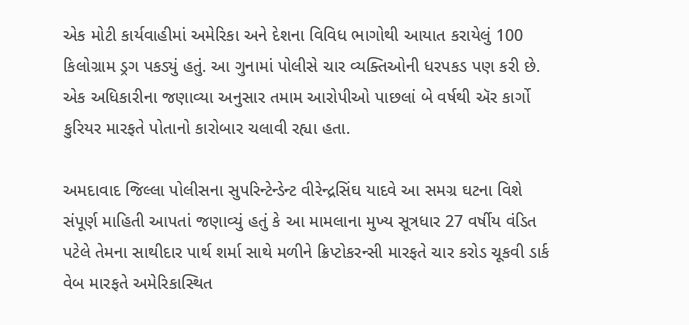એક મોટી કાર્યવાહીમાં અમેરિકા અને દેશના વિવિધ ભાગોથી આયાત કરાયેલું 100 કિલોગ્રામ ડ્રગ પકડ્યું હતું. આ ગુનામાં પોલીસે ચાર વ્યક્તિઓની ધરપકડ પણ કરી છે. એક અધિકારીના જણાવ્યા અનુસાર તમામ આરોપીઓ પાછલાં બે વર્ષથી ઍર કાર્ગો કુરિયર મારફતે પોતાનો કારોબાર ચલાવી રહ્યા હતા.

અમદાવાદ જિલ્લા પોલીસના સુપરિન્ટેન્ડેન્ટ વીરેન્દ્રસિંઘ યાદવે આ સમગ્ર ઘટના વિશે સંપૂર્ણ માહિતી આપતાં જણાવ્યું હતું કે આ મામલાના મુખ્ય સૂત્રધાર 27 વર્ષીય વંડિત પટેલે તેમના સાથીદાર પાર્થ શર્મા સાથે મળીને ક્રિપ્ટોકરન્સી મારફતે ચાર કરોડ ચૂકવી ડાર્ક વેબ મારફતે અમેરિકાસ્થિત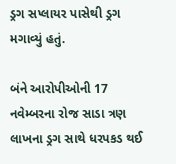ડ્રગ સપ્લાયર પાસેથી ડ્રગ મગાવ્યું હતું.

બંને આરોપીઓની 17 નવેમ્બરના રોજ સાડા ત્રણ લાખના ડ્રગ સાથે ધરપકડ થઈ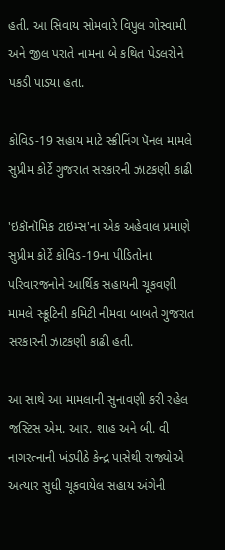હતી. આ સિવાય સોમવારે વિપુલ ગોસ્વામી અને જીલ પરાતે નામના બે કથિત પેડલરોને પકડી પાડ્યા હતા.

કોવિડ-19 સહાય માટે સ્ક્રીનિંગ પૅનલ મામલે સુપ્રીમ કોર્ટે ગુજરાત સરકારની ઝાટકણી કાઢી

'ઇકૉનૉમિક ટાઇમ્સ'ના એક અહેવાલ પ્રમાણે સુપ્રીમ કોર્ટે કોવિડ-19ના પીડિતોના પરિવારજનોને આર્થિક સહાયની ચૂકવણી મામલે સ્ક્રૂટિની કમિટી નીમવા બાબતે ગુજરાત સરકારની ઝાટકણી કાઢી હતી.

આ સાથે આ મામલાની સુનાવણી કરી રહેલ જસ્ટિસ એમ. આર. શાહ અને બી. વી નાગરત્નાની ખંડપીઠે કેન્દ્ર પાસેથી રાજ્યોએ અત્યાર સુધી ચૂકવાયેલ સહાય અંગેની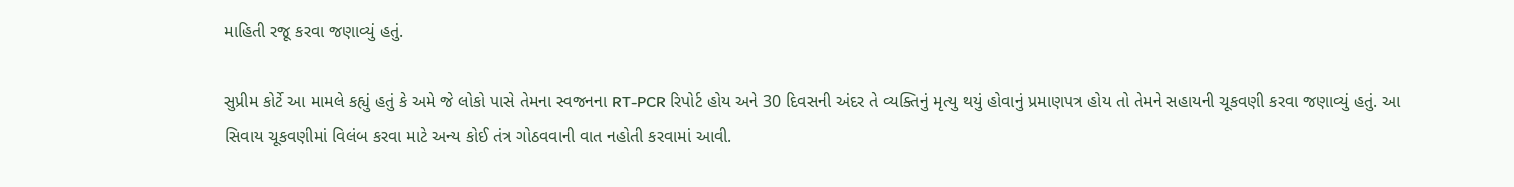માહિતી રજૂ કરવા જણાવ્યું હતું.

સુપ્રીમ કોર્ટે આ મામલે કહ્યું હતું કે અમે જે લોકો પાસે તેમના સ્વજનના RT-PCR રિપોર્ટ હોય અને 30 દિવસની અંદર તે વ્યક્તિનું મૃત્યુ થયું હોવાનું પ્રમાણપત્ર હોય તો તેમને સહાયની ચૂકવણી કરવા જણાવ્યું હતું. આ સિવાય ચૂકવણીમાં વિલંબ કરવા માટે અન્ય કોઈ તંત્ર ગોઠવવાની વાત નહોતી કરવામાં આવી.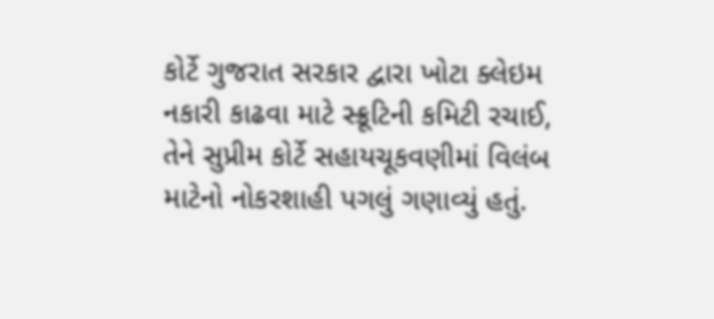કોર્ટે ગુજરાત સરકાર દ્વારા ખોટા ક્લેઇમ નકારી કાઢવા માટે સ્ક્રૂટિની કમિટી રચાઈ, તેને સુપ્રીમ કોર્ટે સહાયચૂકવણીમાં વિલંબ માટેનો નોકરશાહી પગલું ગણાવ્યું હતું.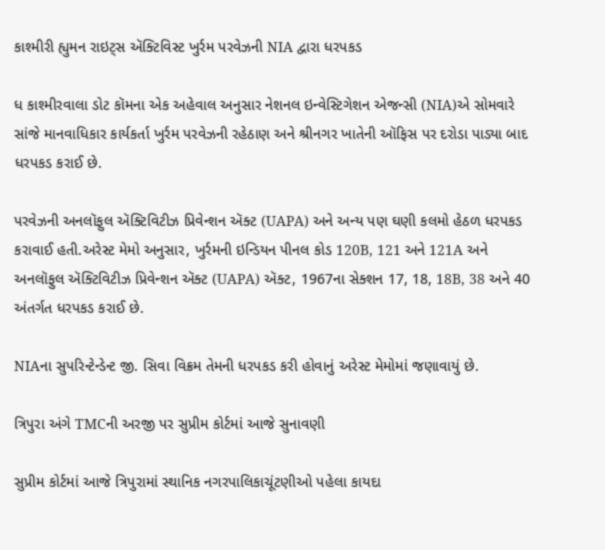કાશ્મીરી હ્યુમન રાઇટ્સ ઍક્ટિવિસ્ટ ખુર્રમ પરવેઝની NIA દ્વારા ધરપકડ

ધ કાશ્મીરવાલા ડોટ કૉમના એક અહેવાલ અનુસાર નેશનલ ઇન્વેસ્ટિગેશન એજન્સી (NIA)એ સોમવારે સાંજે માનવાધિકાર કાર્યકર્તા ખુર્રમ પરવેઝની રહેઠાણ અને શ્રીનગર ખાતેની ઑફિસ પર દરોડા પાડ્યા બાદ ધરપકડ કરાઈ છે.

પરવેઝની અનલૉફુલ ઍક્ટિવિટીઝ પ્રિવેન્શન ઍક્ટ (UAPA) અને અન્ય પણ ઘણી કલમો હેઠળ ધરપકડ કરાવાઈ હતી.અરેસ્ટ મેમો અનુસાર, ખુર્રમની ઇન્ડિયન પીનલ કોડ 120B, 121 અને 121A અને અનલૉફુલ ઍક્ટિવિટીઝ પ્રિવેન્શન ઍક્ટ (UAPA) ઍક્ટ, 1967ના સેક્શન 17, 18, 18B, 38 અને 40 અંતર્ગત ધરપકડ કરાઈ છે.

NIAના સુપરિન્ટેન્ડેન્ટ જી. સિવા વિક્રમ તેમની ધરપકડ કરી હોવાનું અરેસ્ટ મેમોમાં જણાવાયું છે.

ત્રિપુરા અંગે TMCની અરજી પર સુપ્રીમ કોર્ટમાં આજે સુનાવણી

સુપ્રીમ કોર્ટમાં આજે ત્રિપુરામાં સ્થાનિક નગરપાલિકાચૂંટણીઓ પહેલા કાયદા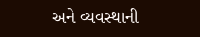અને વ્યવસ્થાની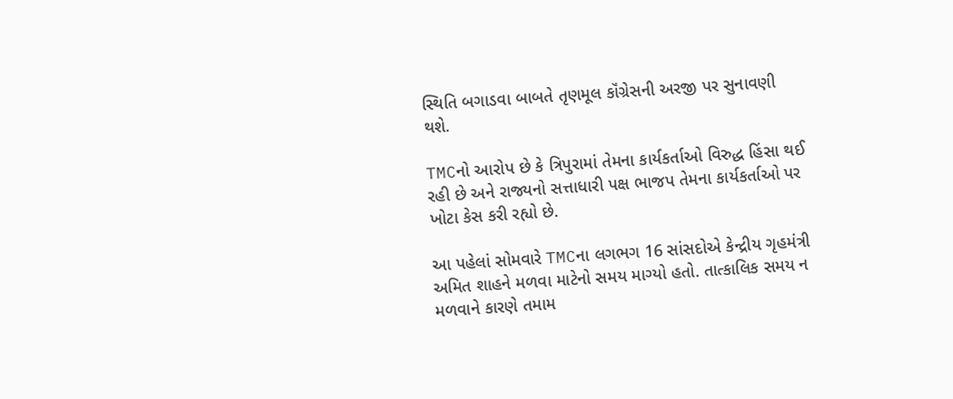સ્થિતિ બગાડવા બાબતે તૃણમૂલ કૉંગ્રેસની અરજી પર સુનાવણી થશે.

TMCનો આરોપ છે કે ત્રિપુરામાં તેમના કાર્યકર્તાઓ વિરુદ્ધ હિંસા થઈ રહી છે અને રાજ્યનો સત્તાધારી પક્ષ ભાજપ તેમના કાર્યકર્તાઓ પર ખોટા કેસ કરી રહ્યો છે.

આ પહેલાં સોમવારે TMCના લગભગ 16 સાંસદોએ કેન્દ્રીય ગૃહમંત્રી અમિત શાહને મળવા માટેનો સમય માગ્યો હતો. તાત્કાલિક સમય ન મળવાને કારણે તમામ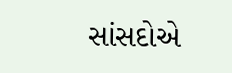સાંસદોએ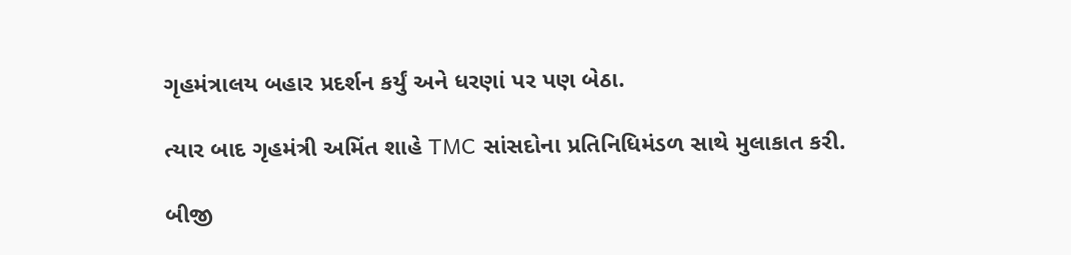ગૃહમંત્રાલય બહાર પ્રદર્શન કર્યું અને ધરણાં પર પણ બેઠા.

ત્યાર બાદ ગૃહમંત્રી અમિંત શાહે TMC સાંસદોના પ્રતિનિધિમંડળ સાથે મુલાકાત કરી.

બીજી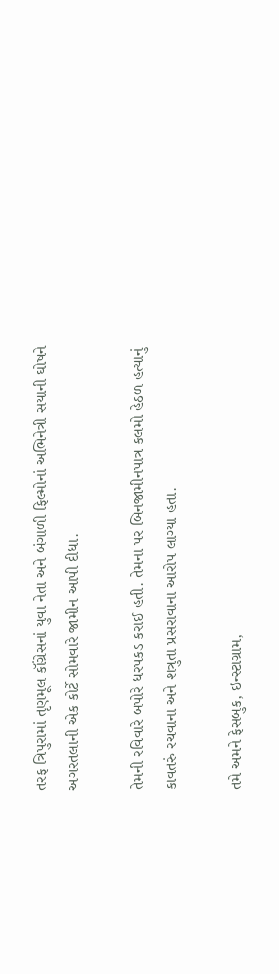તરફ ત્રિપુરામાં તૃણમૂલ કૉંગ્રેસનાં યુવા નેતા અને બંગાળી ફિલ્મોનાં અભિનેત્રી સયાની ઘોષને અગરતલાની એક કોર્ટે સોમવારે જામીન આપી દીધા.

તેમની રવિવારે બપોરે ધરપકડ કરાઈ હતી. તેમના પર બિનજામીનપાત્ર કલમો હેઠળ હત્યાનું કાવતરું રચવાના અને શત્રુતા પ્રસરાવાના આરોપ લાગ્યા હતા.

તમે અમને ફેસબુક, ઇન્સ્ટાગ્રામ,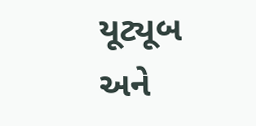યૂટ્યૂબ અને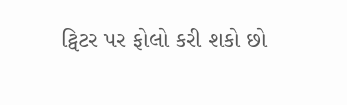ટ્વિટર પર ફોલો કરી શકો છો